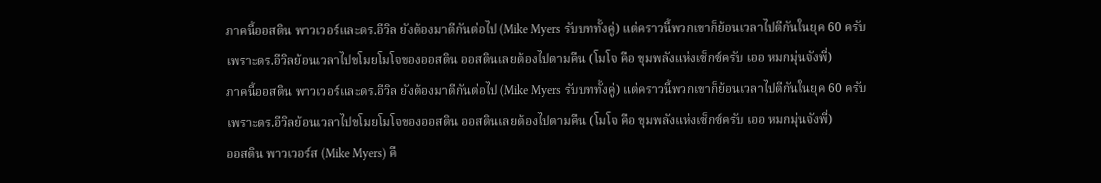ภาคนี้ออสติน พาวเวอร์และดร.อีวิล ยังต้องมาตีกันต่อไป (Mike Myers รับบททั้งคู่) แต่คราวนี้พวกเขาก็ย้อนเวลาไปตีกันในยุค 60 ครับ เพราะดร.อีวิลย้อนเวลาไปขโมยโมโจของออสติน ออสตินเลยต้องไปตามคืน (โมโจ คือ ขุมพลังแห่งเซ็กซ์ครับ เออ หมกมุ่นจังพี่)
ภาคนี้ออสติน พาวเวอร์และดร.อีวิล ยังต้องมาตีกันต่อไป (Mike Myers รับบททั้งคู่) แต่คราวนี้พวกเขาก็ย้อนเวลาไปตีกันในยุค 60 ครับ เพราะดร.อีวิลย้อนเวลาไปขโมยโมโจของออสติน ออสตินเลยต้องไปตามคืน (โมโจ คือ ขุมพลังแห่งเซ็กซ์ครับ เออ หมกมุ่นจังพี่)
ออสติน พาวเวอร์ส (Mike Myers) คื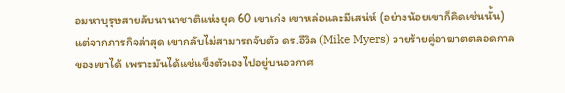อมหาบุรุษสายลับนานาชาติแห่งยุค 60 เขาเก่ง เขาหล่อและมีเสน่ห์ (อย่างน้อยเขาก็คิดเช่นนั้น) แต่จากภารกิจล่าสุด เขากลับไม่สามารถจับตัว ดร.อีวิล (Mike Myers) วายร้ายคู่อาฆาตตลอดกาลของเขาได้ เพราะมันได้แช่แข็งตัวเองไปอยู่บนอวกาศ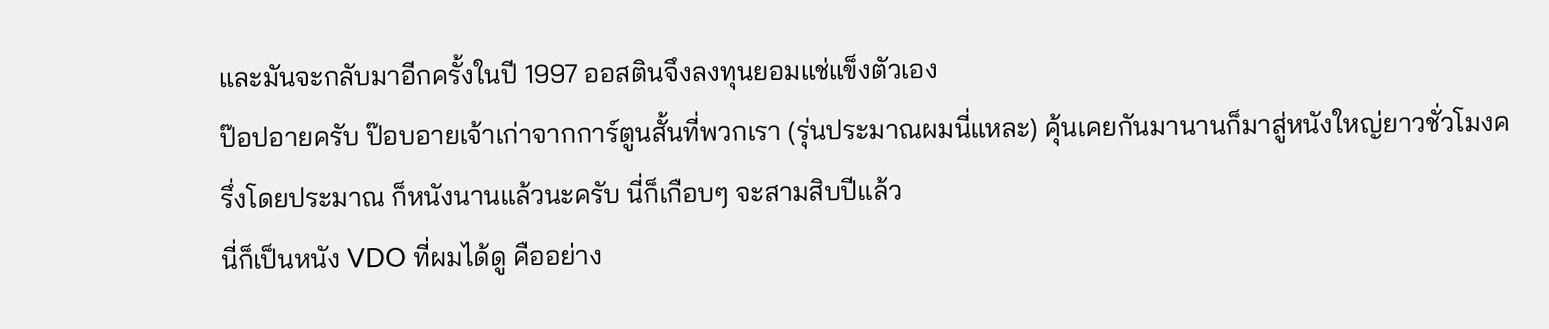และมันจะกลับมาอีกครั้งในปี 1997 ออสตินจึงลงทุนยอมแช่แข็งตัวเอง
ป๊อปอายครับ ป๊อบอายเจ้าเก่าจากการ์ตูนสั้นที่พวกเรา (รุ่นประมาณผมนี่แหละ) คุ้นเคยกันมานานก็มาสู่หนังใหญ่ยาวชั่วโมงครึ่งโดยประมาณ ก็หนังนานแล้วนะครับ นี่ก็เกือบๆ จะสามสิบปีแล้ว
นี่ก็เป็นหนัง VDO ที่ผมได้ดู คืออย่าง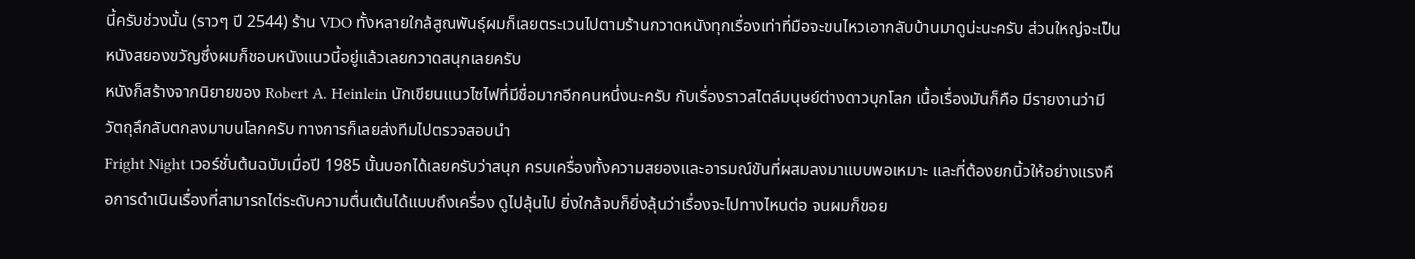นี้ครับช่วงนั้น (ราวๆ ปี 2544) ร้าน VDO ทั้งหลายใกล้สูณพันธุ์ผมก็เลยตระเวนไปตามร้านกวาดหนังทุกเรื่องเท่าที่มือจะขนไหวเอากลับบ้านมาดูน่ะนะครับ ส่วนใหญ่จะเป็นหนังสยองขวัญซึ่งผมก็ชอบหนังแนวนี้อยู่แล้วเลยกวาดสนุกเลยครับ
หนังก็สร้างจากนิยายของ Robert A. Heinlein นักเขียนแนวไซไฟที่มีชื่อมากอีกคนหนึ่งนะครับ กับเรื่องราวสไตล์มนุษย์ต่างดาวบุกโลก เนื้อเรื่องมันก็คือ มีรายงานว่ามีวัตถุลึกลับตกลงมาบนโลกครับ ทางการก็เลยส่งทีมไปตรวจสอบนำ
Fright Night เวอร์ชั่นต้นฉบับเมื่อปี 1985 นั้นบอกได้เลยครับว่าสนุก ครบเครื่องทั้งความสยองและอารมณ์ขันที่ผสมลงมาแบบพอเหมาะ และที่ต้องยกนิ้วให้อย่างแรงคือการดำเนินเรื่องที่สามารถไต่ระดับความตื่นเต้นได้แบบถึงเครื่อง ดูไปลุ้นไป ยิ่งใกล้จบก็ยิ่งลุ้นว่าเรื่องจะไปทางไหนต่อ จนผมก็ขอย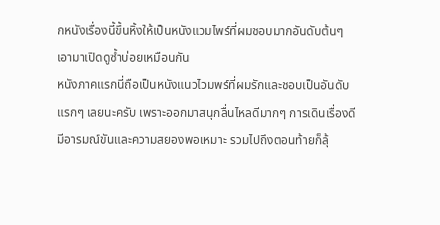กหนังเรื่องนี้ขึ้นหิ้งให้เป็นหนังแวมไพร์ที่ผมชอบมากอันดับต้นๆ เอามาเปิดดูซ้ำบ่อยเหมือนกัน
หนังภาคแรกนี่ถือเป็นหนังแนวไวมพร์ที่ผมรักและชอบเป็นอันดับแรกๆ เลยนะครับ เพราะออกมาสนุกลื่นไหลดีมากๆ การเดินเรื่องดี มีอารมณ์ขันและความสยองพอเหมาะ รวมไปถึงตอนท้ายก็ลุ้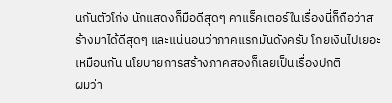นกันตัวโก่ง นักแสดงก็มือดีสุดๆ คาแร็คเตอร์ในเรื่องนี่ก็ถือว่าสร้างมาได้ดีสุดๆ และแน่นอนว่าภาคแรกมันดังครับ โกยเงินไปเยอะเหมือนกัน นโยบายการสร้างภาคสองก็เลยเป็นเรื่องปกติ
ผมว่า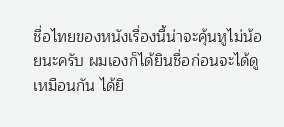ชื่อไทยของหนังเรื่องนี้น่าจะคุ้นหูไม่น้อยนะครับ ผมเองก็ได้ยินชื่อก่อนจะได้ดูเหมือนกัน ได้ยิ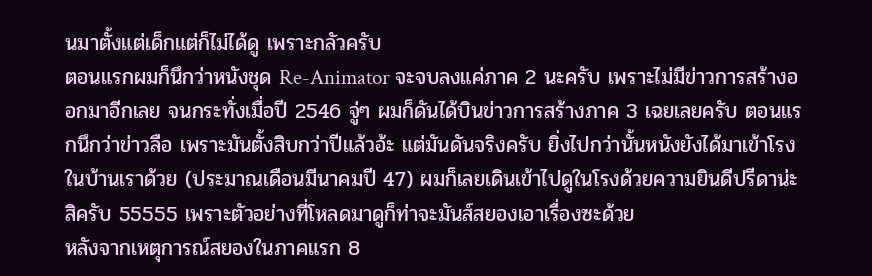นมาตั้งแต่เด็กแต่ก็ไม่ได้ดู เพราะกลัวครับ
ตอนแรกผมก็นึกว่าหนังชุด Re-Animator จะจบลงแค่ภาค 2 นะครับ เพราะไม่มีข่าวการสร้างออกมาอีกเลย จนกระทั่งเมื่อปี 2546 จู่ๆ ผมก็ดันได้บินข่าวการสร้างภาค 3 เฉยเลยครับ ตอนแรกนึกว่าข่าวลือ เพราะมันตั้งสิบกว่าปีแล้วอ้ะ แต่มันดันจริงครับ ยิ่งไปกว่านั้นหนังยังได้มาเข้าโรงในบ้านเราด้วย (ประมาณเดือนมีนาคมปี 47) ผมก็เลยเดินเข้าไปดูในโรงด้วยความยินดีปรีดาน่ะสิครับ 55555 เพราะตัวอย่างที่โหลดมาดูก็ท่าจะมันส์สยองเอาเรื่องซะด้วย
หลังจากเหตุการณ์สยองในภาคแรก 8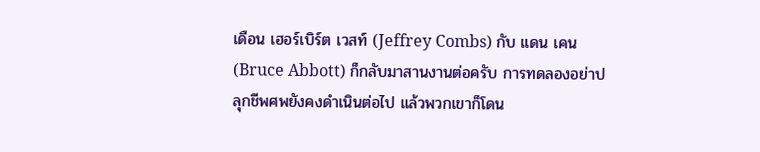เดือน เฮอร์เบิร์ต เวสท์ (Jeffrey Combs) กับ แดน เคน (Bruce Abbott) ก็กลับมาสานงานต่อครับ การทดลองอย่าปลุกชีพศพยังคงดำเนินต่อไป แล้วพวกเขาก็โดน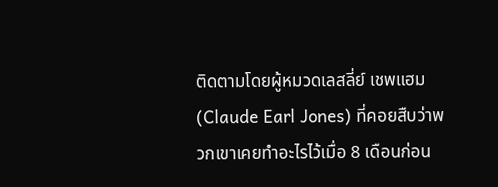ติดตามโดยผู้หมวดเลสลี่ย์ เชพแฮม (Claude Earl Jones) ที่คอยสืบว่าพวกเขาเคยทำอะไรไว้เมื่อ 8 เดือนก่อน